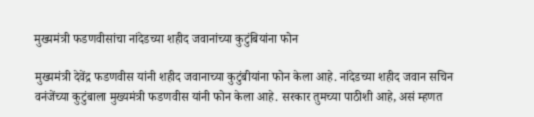मुख्यमंत्री फडणवीसांचा नांदेडच्या शहीद जवानांच्या कुटुंबियांना फोन

मुख्यमंत्री देवेंद्र फडणवीस यांनी शहीद जवानाच्या कुटुंबीयांना फोन केला आहे. नांदेडच्या शहीद जवान सचिन वनंजेंच्या कुटुंबाला मुख्यमंत्री फडणवीस यांनी फोन केला आहे. सरकार तुमच्या पाठीशी आहे, असं म्हणत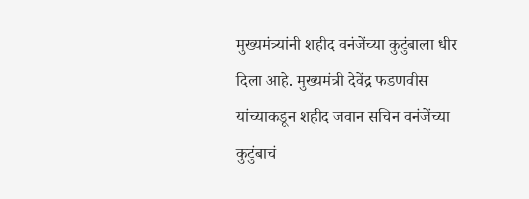मुख्यमंत्र्यांनी शहीद वनंजेंच्या कुटुंबाला धीर दिला आहे. मुख्यमंत्री देवेंद्र फडणवीस यांच्याकडून शहीद जवान सचिन वनंजेंच्या कुटुंबाचं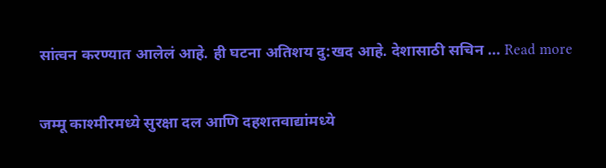सांत्वन करण्यात आलेलं आहे. ही घटना अतिशय दु:खद आहे. देशासाठी सचिन … Read more

जम्मू काश्मीरमध्ये सुरक्षा दल आणि दहशतवाद्यांमध्ये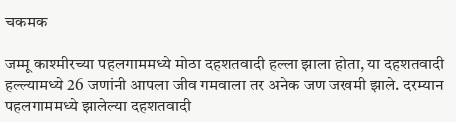चकमक

जम्मू काश्मीरच्या पहलगाममध्ये मोठा दहशतवादी हल्ला झाला होता, या दहशतवादी हल्ल्यामध्ये 26 जणांनी आपला जीव गमवाला तर अनेक जण जखमी झाले. दरम्यान पहलगाममध्ये झालेल्या दहशतवादी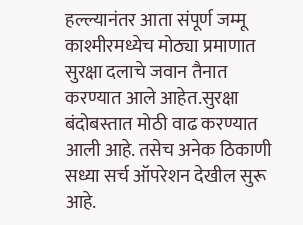हल्ल्यानंतर आता संपूर्ण जम्मू काश्मीरमध्येच मोठ्या प्रमाणात सुरक्षा दलाचे जवान तैनात करण्यात आले आहेत.सुरक्षा बंदोबस्तात मोठी वाढ करण्यात आली आहे. तसेच अनेक ठिकाणी सध्या सर्च ऑपरेशन देखील सुरू आहे.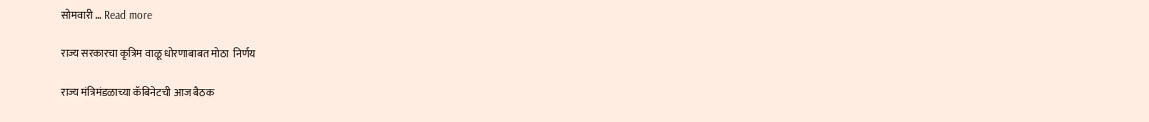सोमवारी … Read more

राज्य सरकारचा कृत्रिम वाळू धोरणाबाबत मोठा  निर्णय

राज्य मंत्रिमंडळाच्या कॅबिनेटची आज बैठक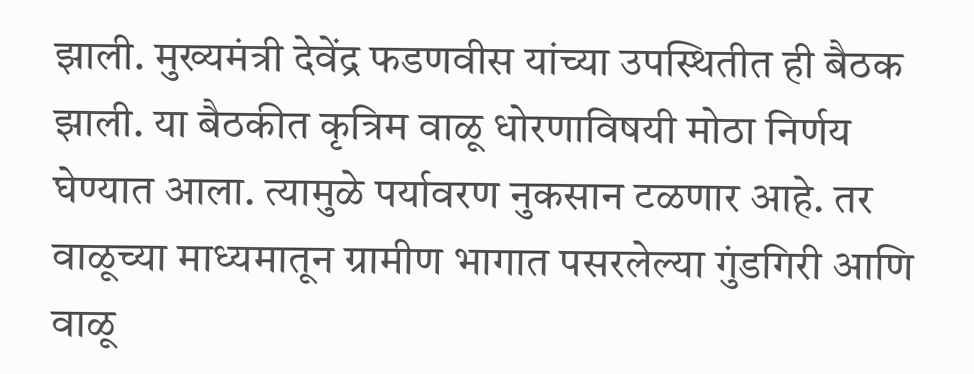झाली. मुख्यमंत्री देवेंद्र फडणवीस यांच्या उपस्थितीत ही बैठक झाली. या बैठकीत कृत्रिम वाळू धोरणाविषयी मोठा निर्णय घेण्यात आला. त्यामुळे पर्यावरण नुकसान टळणार आहे. तर वाळूच्या माध्यमातून ग्रामीण भागात पसरलेल्या गुंडगिरी आणि वाळू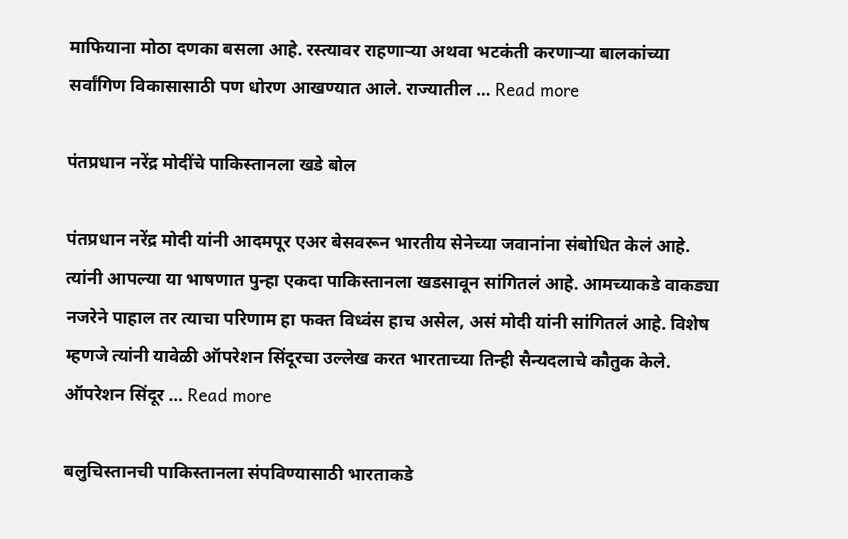माफियाना मोठा दणका बसला आहे. रस्त्यावर राहणाऱ्या अथवा भटकंती करणाऱ्या बालकांच्या सर्वांगिण विकासासाठी पण धोरण आखण्यात आले. राज्यातील … Read more

पंतप्रधान नरेंद्र मोदींचे पाकिस्तानला खडे बोल

पंतप्रधान नरेंद्र मोदी यांनी आदमपूर एअर बेसवरून भारतीय सेनेच्या जवानांना संबोधित केलं आहे. त्यांनी आपल्या या भाषणात पुन्हा एकदा पाकिस्तानला खडसावून सांगितलं आहे. आमच्याकडे वाकड्या नजरेने पाहाल तर त्याचा परिणाम हा फक्त विध्वंस हाच असेल, असं मोदी यांनी सांगितलं आहे. विशेष म्हणजे त्यांनी यावेळी ऑपरेशन सिंदूरचा उल्लेख करत भारताच्या तिन्ही सैन्यदलाचे कौतुक केले. ऑपरेशन सिंदूर … Read more

बलुचिस्तानची पाकिस्तानला संपविण्यासाठी भारताकडे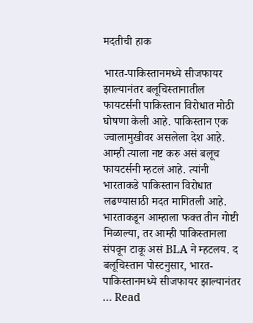मदतीची हाक

भारत-पाकिस्तानमध्ये सीजफायर झाल्यानंतर बलूचिस्तानातील फायटर्सनी पाकिस्तान विरोधात मोठी घोषणा केली आहे. पाकिस्तान एक ज्वालामुखीवर असलेला देश आहे. आम्ही त्याला नष्ट करु असं बलूच फायटर्सनी म्हटलं आहे. त्यांनी भारताकडे पाकिस्तान विरोधात लढण्यासाठी मदत मागितली आहे. भारताकडून आम्हाला फक्त तीन गोष्टी मिळाल्या, तर आम्ही पाकिस्तानला संपवून टाकू असं BLA ने म्हटलय. द बलूचिस्तान पोस्टनुसार, भारत-पाकिस्तानमध्ये सीजफायर झाल्यानंतर … Read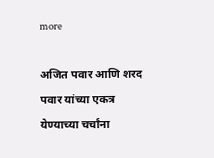more

अजित पवार आणि शरद पवार यांच्या एकत्र येण्याच्या चर्चांना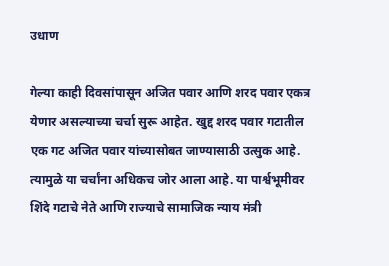उधाण

गेल्या काही दिवसांपासून अजित पवार आणि शरद पवार एकत्र येणार असल्याच्या चर्चा सुरू आहेत. खुद्द शरद पवार गटातील एक गट अजित पवार यांच्यासोबत जाण्यासाठी उत्सुक आहे. त्यामुळे या चर्चांना अधिकच जोर आला आहे. या पार्श्वभूमीवर शिंदे गटाचे नेते आणि राज्याचे सामाजिक न्याय मंत्री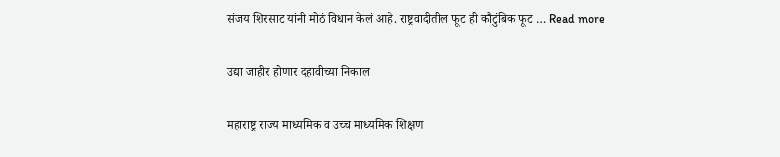संजय शिरसाट यांनी मोठं विधान केलं आहे. राष्ट्रवादीतील फूट ही कौटुंबिक फूट … Read more

उद्या जाहीर होणार दहावीच्या निकाल

महाराष्ट्र राज्य माध्यमिक व उच्च माध्यमिक शिक्षण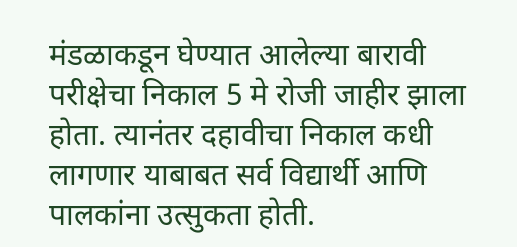मंडळाकडून घेण्यात आलेल्या बारावी परीक्षेचा निकाल 5 मे रोजी जाहीर झाला होता. त्यानंतर दहावीचा निकाल कधी लागणार याबाबत सर्व विद्यार्थी आणि पालकांना उत्सुकता होती.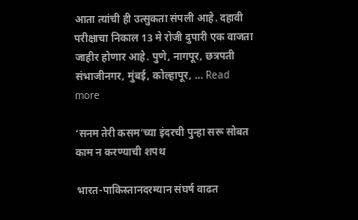आता त्यांची ही उत्सुकता संपली आहे. दहावी परीक्षाचा निकाल 13 मे रोजी दुपारी एक वाजता जाहीर होणार आहे. पुणे, नागपूर, छत्रपती संभाजीनगर, मुंबई, कोल्हापूर, … Read more

‘सनम तेरी कसम’च्या इंदरची पुन्हा सरू सोबत काम न करण्याची शपथ

भारत-पाकिस्तानदरम्यान संघर्ष वाढत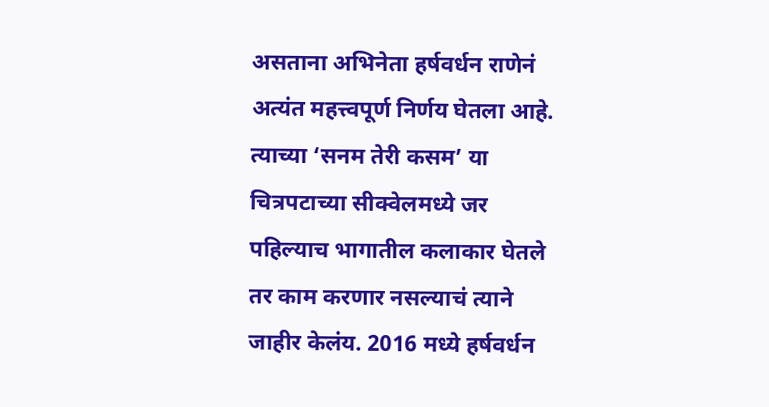असताना अभिनेता हर्षवर्धन राणेनं अत्यंत महत्त्वपूर्ण निर्णय घेतला आहे. त्याच्या ‘सनम तेरी कसम’ या चित्रपटाच्या सीक्वेलमध्ये जर पहिल्याच भागातील कलाकार घेतले तर काम करणार नसल्याचं त्याने जाहीर केलंय. 2016 मध्ये हर्षवर्धन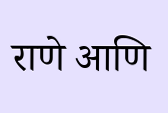राणे आणि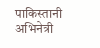पाकिस्तानी अभिनेत्री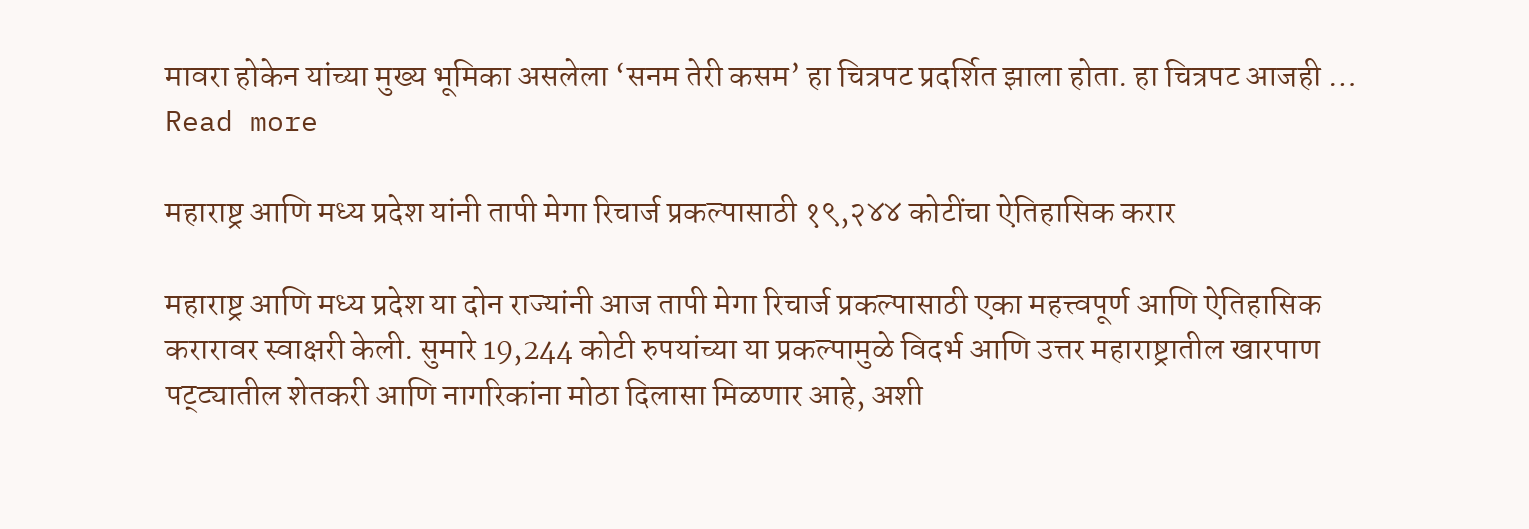मावरा होकेन यांच्या मुख्य भूमिका असलेला ‘सनम तेरी कसम’ हा चित्रपट प्रदर्शित झाला होता. हा चित्रपट आजही … Read more

महाराष्ट्र आणि मध्य प्रदेश यांनी तापी मेगा रिचार्ज प्रकल्पासाठी १९,२४४ कोटींचा ऐतिहासिक करार

महाराष्ट्र आणि मध्य प्रदेश या दोन राज्यांनी आज तापी मेगा रिचार्ज प्रकल्पासाठी एका महत्त्वपूर्ण आणि ऐतिहासिक करारावर स्वाक्षरी केली. सुमारे 19,244 कोटी रुपयांच्या या प्रकल्पामुळे विदर्भ आणि उत्तर महाराष्ट्रातील खारपाण पट्ट्यातील शेतकरी आणि नागरिकांना मोठा दिलासा मिळणार आहे, अशी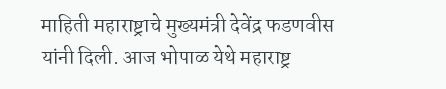माहिती महाराष्ट्राचे मुख्यमंत्री देवेंद्र फडणवीस यांनी दिली. आज भोपाळ येथे महाराष्ट्र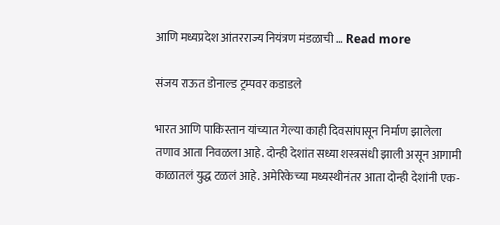आणि मध्यप्रदेश आंतरराज्य नियंत्रण मंडळाची … Read more

संजय राऊत डोनाल्ड ट्रम्पवर कडाडले

भारत आणि पाकिस्तान यांच्यात गेल्या काही दिवसांपासून निर्माण झालेला तणाव आता निवळला आहे. दोन्ही देशांत सध्या शस्त्रसंधी झाली असून आगामी काळातलं युद्ध टळलं आहे. अमेरिकेच्या मध्यस्थीनंतर आता दोन्ही देशांनी एक-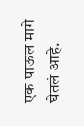एक पाऊल मागे घेतलं आहे.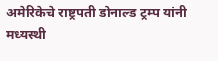अमेरिकेचे राष्ट्रपती डोनाल्ड ट्रम्प यांनी मध्यस्थी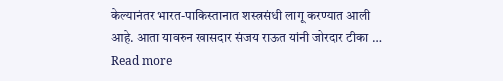केल्यानंतर भारत-पाकिस्तानात शस्त्रसंधी लागू करण्यात आली आहे. आता यावरुन खासदार संजय राऊत यांनी जोरदार टीका … Read more